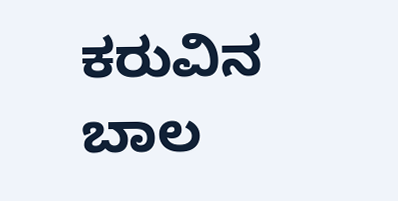ಕರುವಿನ ಬಾಲ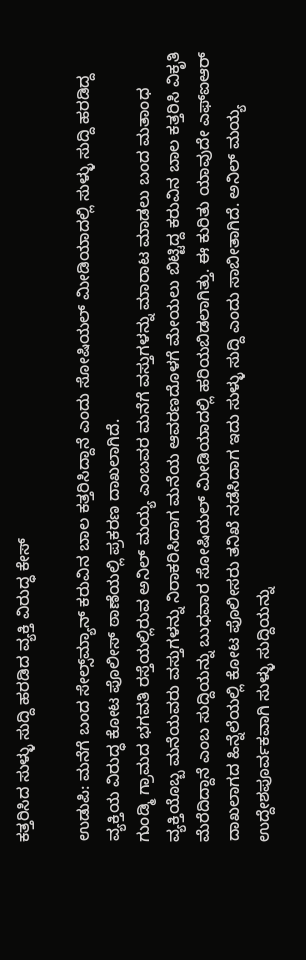ಕತ್ತರಿಸಿದ ಸುಳ್ಳು ಸುದ್ದಿ ಹರಡಿದ ವ್ಯಕ್ತಿ ವಿರುದ್ಧ ಕೇಸ್‌

ಉಡುಪಿ: ಮನೆಗೆ ಬಂದ ಸೇಲ್ಸ್‌ಮ್ಯಾನ್‌ ಕರುವಿನ ಬಾಲ ಕತ್ತರಿಸಿದ್ದಾನೆ ಎಂದು ಸೋಷಿಯಲ್‌ ಮೀಡಿಯಾದಲ್ಲಿ ಸುಳ್ಳು ಸುದ್ದಿ ಹರಡಿದ್ದ ವ್ಯಕ್ತಿಯ ವಿರುದ್ಧ ಕೋಟ ಪೊಲೀಸ್‌ ಠಾಣೆಯಲ್ಲಿ ಪ್ರಕರಣ ದಾಖಲಾಗಿದೆ.
ಗುಂಡ್ಮಿ ಗ್ರಾಮದ ಭಗವತಿ ರಸ್ತೆಯಲ್ಲಿರುವ ಅನಿಲ್‌ ಮಯ್ಯ ಎಂಬವರ ಮನೆಗೆ ವಸ್ತುಗಳನ್ನು ಮಾರಾಟ ಮಾಡಲು ಬಂದ ಮತಾಂಧ ವ್ಯಕ್ತಿಯೊಬ್ಬ ಮನೆಯವರು ವಸ್ತುಗಳನ್ನು ನಿರಾಕರಿಸಿದಾಗ ಮನೆಯ ಆವರಣದೊಳಗೆ ಮೇಯಲು ಬಿಟ್ಟಿದ್ದ ಕರುವಿನ ಬಾಲ ಕತ್ತರಿಸಿ ವಿಕೃತಿ ಮೆರೆದಿದ್ದಾನೆ ಎಂಬ ಸುದ್ದಿಯನ್ನು ಬುಧವಾರ ಸೋಷಿಯಲ್‌ ಮೀಡಿಯಾದಲ್ಲಿ ಹರಿಯಬಿಡಲಾಗಿತ್ತು. ಈ ಕುರಿತು ಯಾವುದೇ ಎಫ್‌ಐಆರ್‌ ದಾಖಲಾಗದ ಹಿನ್ನೆಲೆಯಲ್ಲಿ ಕೋಟ ಪೊಲೀಸರು ತನಿಖೆ ನಡೆಸಿದಾಗ ಇದು ಸುಳ್ಳು ಸುದ್ದಿ ಎಂದು ಸಾಬೀತಾಗಿದೆ. ಅನಿಲ್‌ ಮಯ್ಯ ಉದ್ದೇಶಪೂರ್ವಕವಾಗಿ ಸುಳ್ಳು ಸುದ್ದಿಯನ್ನು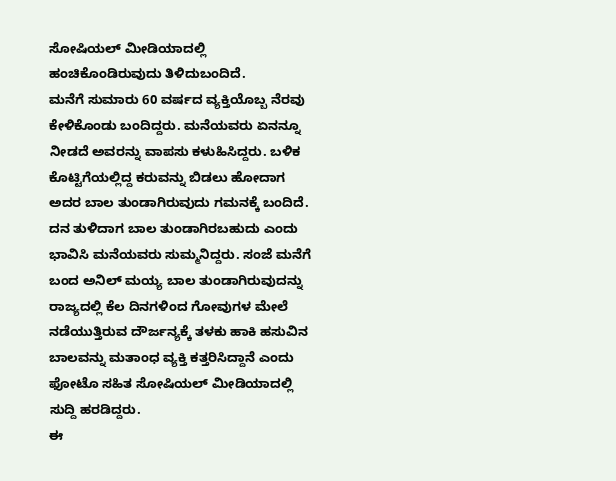ಸೋಷಿಯಲ್‌ ಮೀಡಿಯಾದಲ್ಲಿ ಹಂಚಿಕೊಂಡಿರುವುದು ತಿಳಿದುಬಂದಿದೆ.
ಮನೆಗೆ ಸುಮಾರು 60 ವರ್ಷದ ವ್ಯಕ್ತಿಯೊಬ್ಬ ನೆರವು ಕೇಳಿಕೊಂಡು ಬಂದಿದ್ದರು. ಮನೆಯವರು ಏನನ್ನೂ ನೀಡದೆ ಅವರನ್ನು ವಾಪಸು ಕಳುಹಿಸಿದ್ದರು. ಬಳಿಕ ಕೊಟ್ಟಿಗೆಯಲ್ಲಿದ್ದ ಕರುವನ್ನು ಬಿಡಲು ಹೋದಾಗ ಅದರ ಬಾಲ ತುಂಡಾಗಿರುವುದು ಗಮನಕ್ಕೆ ಬಂದಿದೆ. ದನ ತುಳಿದಾಗ ಬಾಲ ತುಂಡಾಗಿರಬಹುದು ಎಂದು ಭಾವಿಸಿ ಮನೆಯವರು ಸುಮ್ಮನಿದ್ದರು. ಸಂಜೆ ಮನೆಗೆ ಬಂದ ಅನಿಲ್‌ ಮಯ್ಯ ಬಾಲ ತುಂಡಾಗಿರುವುದನ್ನು ರಾಜ್ಯದಲ್ಲಿ ಕೆಲ ದಿನಗಳಿಂದ ಗೋವುಗಳ ಮೇಲೆ ನಡೆಯುತ್ತಿರುವ ದೌರ್ಜನ್ಯಕ್ಕೆ ತಳಕು ಹಾಕಿ ಹಸುವಿನ ಬಾಲವನ್ನು ಮತಾಂಧ ವ್ಯಕ್ತಿ ಕತ್ತರಿಸಿದ್ದಾನೆ ಎಂದು ಫೋಟೊ ಸಹಿತ ಸೋಷಿಯಲ್‌ ಮೀಡಿಯಾದಲ್ಲಿ ಸುದ್ದಿ ಹರಡಿದ್ದರು.
ಈ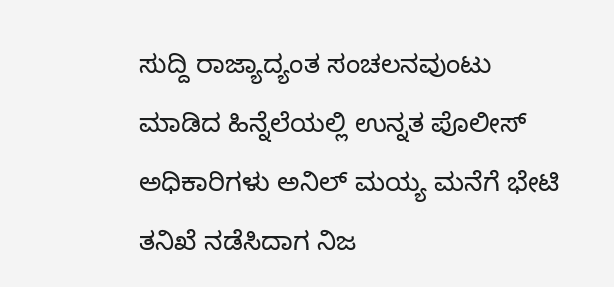ಸುದ್ದಿ ರಾಜ್ಯಾದ್ಯಂತ ಸಂಚಲನವುಂಟು ಮಾಡಿದ ಹಿನ್ನೆಲೆಯಲ್ಲಿ ಉನ್ನತ ಪೊಲೀಸ್‌ ಅಧಿಕಾರಿಗಳು ಅನಿಲ್‌ ಮಯ್ಯ ಮನೆಗೆ ಭೇಟಿ ತನಿಖೆ ನಡೆಸಿದಾಗ ನಿಜ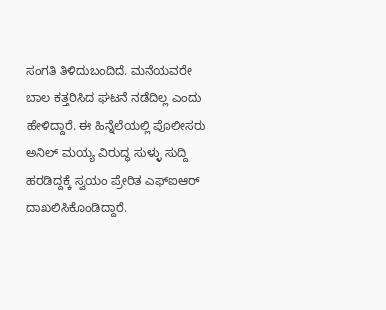ಸಂಗತಿ ತಿಳಿದುಬಂದಿದೆ. ಮನೆಯವರೇ ಬಾಲ ಕತ್ತರಿಸಿದ ಘಟನೆ ನಡೆದಿಲ್ಲ ಎಂದು ಹೇಳಿದ್ದಾರೆ. ಈ ಹಿನ್ನೆಲೆಯಲ್ಲಿ ಪೊಲೀಸರು ಅನಿಲ್‌ ಮಯ್ಯ ವಿರುದ್ಧ ಸುಳ್ಳು ಸುದ್ದಿ ಹರಡಿದ್ದಕ್ಕೆ ಸ್ವಯಂ ಪ್ರೇರಿತ ಎಫ್‌ಐಆರ್‌ ದಾಖಲಿಸಿಕೊಂಡಿದ್ದಾರೆ.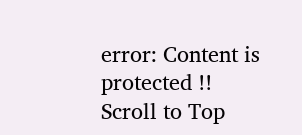error: Content is protected !!
Scroll to Top